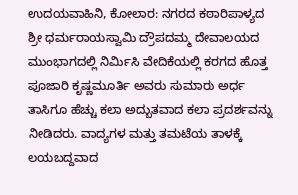ಉದಯವಾಹಿನಿ, ಕೋಲಾರ: ನಗರದ ಕಠಾರಿಪಾಳ್ಯದ ಶ್ರೀ ಧರ್ಮರಾಯಸ್ವಾಮಿ ದ್ರೌಪದಮ್ಮ ದೇವಾಲಯದ ಮುಂಭಾಗದಲ್ಲಿ ನಿರ್ಮಿಸಿ ವೇದಿಕೆಯಲ್ಲಿ ಕರಗದ ಹೊತ್ತ ಪೂಜಾರಿ ಕೃಷ್ಣಮೂರ್ತಿ ಅವರು ಸುಮಾರು ಅರ್ಧ ತಾಸಿಗೂ ಹೆಚ್ಚು ಕಲಾ ಅದ್ಬುತವಾದ ಕಲಾ ಪ್ರದರ್ಶವನ್ನು ನೀಡಿದರು. ವಾದ್ಯಗಳ ಮತ್ತು ತಮಟೆಯ ತಾಳಕ್ಕೆ ಲಯಬದ್ದವಾದ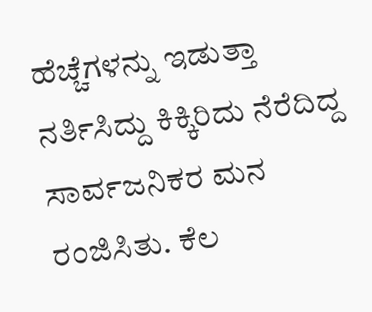ಹೆಚ್ಚೆಗಳನ್ನು ಇಡುತ್ತಾ ನರ್ತಿಸಿದ್ದು ಕಿಕ್ಕಿರಿದು ನೆರೆದಿದ್ದ ಸಾರ್ವಜನಿಕರ ಮನ ರಂಜಿಸಿತು. ಕೆಲ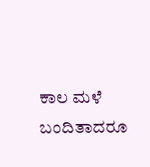ಕಾಲ ಮಳೆ ಬಂದಿತಾದರೂ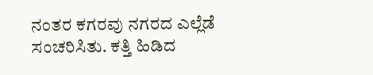ನಂತರ ಕಗರವು ನಗರದ ಎಲ್ಲೆಡೆ ಸಂಚರಿಸಿತು. ಕತ್ತಿ ಹಿಡಿದ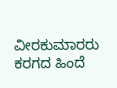ವೀರಕುಮಾರರು ಕರಗದ ಹಿಂದೆ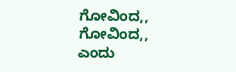ಗೋವಿಂದ,, ಗೋವಿಂದ,, ಎಂದು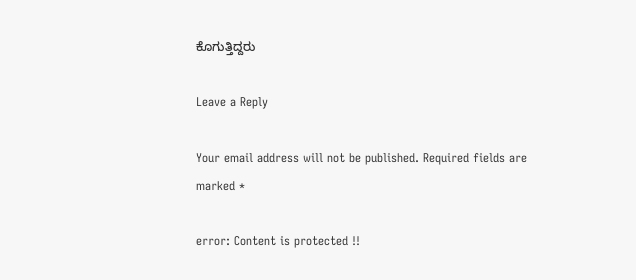ಕೊಗುತ್ತಿದ್ದರು

Leave a Reply

Your email address will not be published. Required fields are marked *

error: Content is protected !!